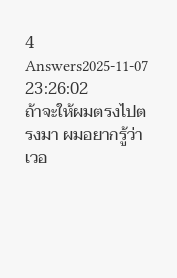4 Answers2025-11-07 23:26:02
ถ้าจะให้ผมตรงไปตรงมา ผมอยากรู้ว่าเวอ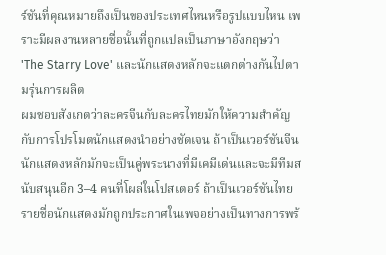ร์ชันที่คุณหมายถึงเป็นของประเทศไหนหรือรูปแบบไหน เพราะมีผลงานหลายชื่อนั้นที่ถูกแปลเป็นภาษาอังกฤษว่า 'The Starry Love' และนักแสดงหลักจะแตกต่างกันไปตามรุ่นการผลิต
ผมชอบสังเกตว่าละครจีนกับละครไทยมักให้ความสำคัญกับการโปรโมตนักแสดงนำอย่างชัดเจน ถ้าเป็นเวอร์ชันจีน นักแสดงหลักมักจะเป็นคู่พระนางที่มีเคมีเด่นและจะมีทีมสนับสนุนอีก 3–4 คนที่โผล่ในโปสเตอร์ ถ้าเป็นเวอร์ชันไทย รายชื่อนักแสดงมักถูกประกาศในเพจอย่างเป็นทางการพร้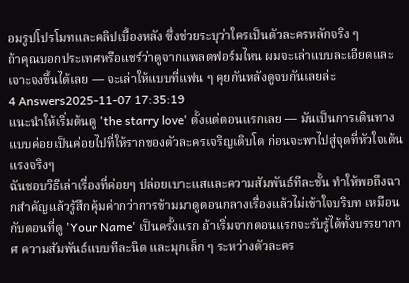อมรูปโปรโมทและคลิปเบื้องหลัง ซึ่งช่วยระบุว่าใครเป็นตัวละครหลักจริง ๆ
ถ้าคุณบอกประเทศหรือแชร์ว่าดูจากแพลตฟอร์มไหน ผมจะเล่าแบบละเอียดและเจาะจงขึ้นได้เลย — จะเล่าให้แบบที่แฟน ๆ คุยกันหลังดูจบกันเลยล่ะ
4 Answers2025-11-07 17:35:19
แนะนำให้เริ่มต้นดู 'the starry love' ตั้งแต่ตอนแรกเลย — มันเป็นการเดินทางแบบค่อยเป็นค่อยไปที่ให้รากของตัวละครเจริญเติบโต ก่อนจะพาไปสู่จุดที่หัวใจเต้นแรงจริงๆ
ฉันชอบวิธีเล่าเรื่องที่ค่อยๆ ปล่อยเบาะแสและความสัมพันธ์ทีละชั้น ทำให้พอถึงฉากสำคัญแล้วรู้สึกคุ้มค่ากว่าการข้ามมาดูตอนกลางเรื่องแล้วไม่เข้าใจบริบท เหมือนกับตอนที่ดู 'Your Name' เป็นครั้งแรก ถ้าเริ่มจากตอนแรกจะรับรู้ได้ทั้งบรรยากาศ ความสัมพันธ์แบบทีละนิด และมุกเล็ก ๆ ระหว่างตัวละคร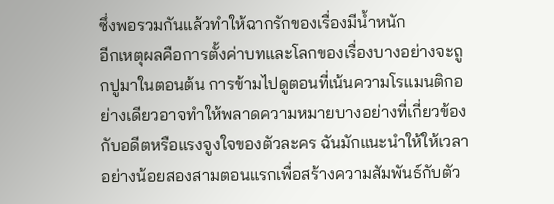ซึ่งพอรวมกันแล้วทำให้ฉากรักของเรื่องมีน้ำหนัก
อีกเหตุผลคือการตั้งค่าบทและโลกของเรื่องบางอย่างจะถูกปูมาในตอนต้น การข้ามไปดูตอนที่เน้นความโรแมนติกอย่างเดียวอาจทำให้พลาดความหมายบางอย่างที่เกี่ยวข้องกับอดีตหรือแรงจูงใจของตัวละคร ฉันมักแนะนำให้ให้เวลาอย่างน้อยสองสามตอนแรกเพื่อสร้างความสัมพันธ์กับตัว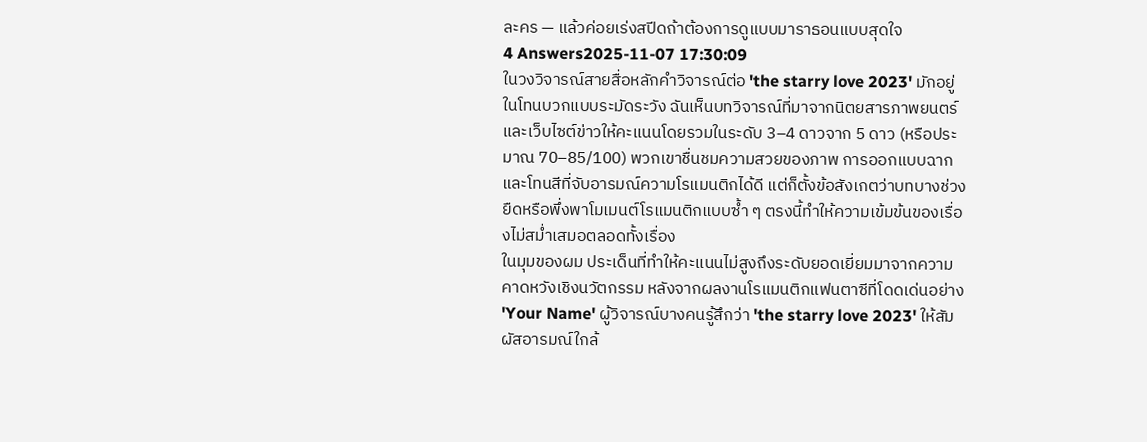ละคร — แล้วค่อยเร่งสปีดถ้าต้องการดูแบบมาราธอนแบบสุดใจ
4 Answers2025-11-07 17:30:09
ในวงวิจารณ์สายสื่อหลักคำวิจารณ์ต่อ 'the starry love 2023' มักอยู่ในโทนบวกแบบระมัดระวัง ฉันเห็นบทวิจารณ์ที่มาจากนิตยสารภาพยนตร์และเว็บไซต์ข่าวให้คะแนนโดยรวมในระดับ 3–4 ดาวจาก 5 ดาว (หรือประมาณ 70–85/100) พวกเขาชื่นชมความสวยของภาพ การออกแบบฉากและโทนสีที่จับอารมณ์ความโรแมนติกได้ดี แต่ก็ตั้งข้อสังเกตว่าบทบางช่วงยืดหรือพึ่งพาโมเมนต์โรแมนติกแบบซ้ำ ๆ ตรงนี้ทำให้ความเข้มข้นของเรื่องไม่สม่ำเสมอตลอดทั้งเรื่อง
ในมุมของผม ประเด็นที่ทำให้คะแนนไม่สูงถึงระดับยอดเยี่ยมมาจากความคาดหวังเชิงนวัตกรรม หลังจากผลงานโรแมนติกแฟนตาซีที่โดดเด่นอย่าง 'Your Name' ผู้วิจารณ์บางคนรู้สึกว่า 'the starry love 2023' ให้สัมผัสอารมณ์ใกล้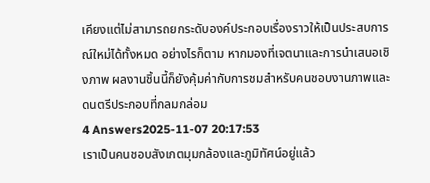เคียงแต่ไม่สามารถยกระดับองค์ประกอบเรื่องราวให้เป็นประสบการณ์ใหม่ได้ทั้งหมด อย่างไรก็ตาม หากมองที่เจตนาและการนำเสนอเชิงภาพ ผลงานชิ้นนี้ก็ยังคุ้มค่ากับการชมสำหรับคนชอบงานภาพและดนตรีประกอบที่กลมกล่อม
4 Answers2025-11-07 20:17:53
เราเป็นคนชอบสังเกตมุมกล้องและภูมิทัศน์อยู่แล้ว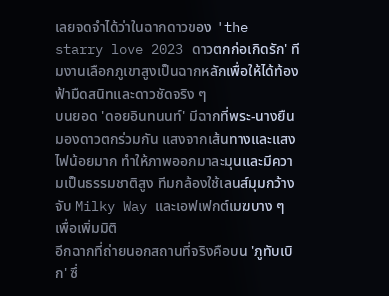เลยจดจำได้ว่าในฉากดาวของ 'the starry love 2023 ดาวตกก่อเกิดรัก' ทีมงานเลือกภูเขาสูงเป็นฉากหลักเพื่อให้ได้ท้องฟ้ามืดสนิทและดาวชัดจริง ๆ
บนยอด 'ดอยอินทนนท์' มีฉากที่พระ-นางยืนมองดาวตกร่วมกัน แสงจากเส้นทางและแสงไฟน้อยมาก ทำให้ภาพออกมาละมุนและมีความเป็นธรรมชาติสูง ทีมกล้องใช้เลนส์มุมกว้างจับ Milky Way และเอฟเฟกต์เมฆบาง ๆ เพื่อเพิ่มมิติ
อีกฉากที่ถ่ายนอกสถานที่จริงคือบน 'ภูทับเบิก' ซึ่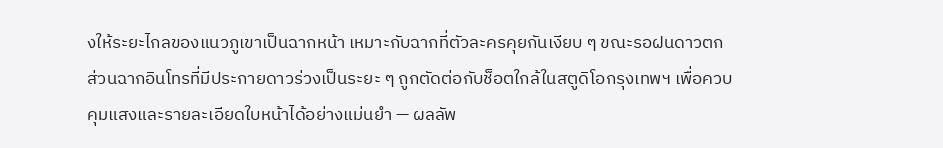งให้ระยะไกลของแนวภูเขาเป็นฉากหน้า เหมาะกับฉากที่ตัวละครคุยกันเงียบ ๆ ขณะรอฝนดาวตก ส่วนฉากอินโทรที่มีประกายดาวร่วงเป็นระยะ ๆ ถูกตัดต่อกับช็อตใกล้ในสตูดิโอกรุงเทพฯ เพื่อควบคุมแสงและรายละเอียดใบหน้าได้อย่างแม่นยำ — ผลลัพ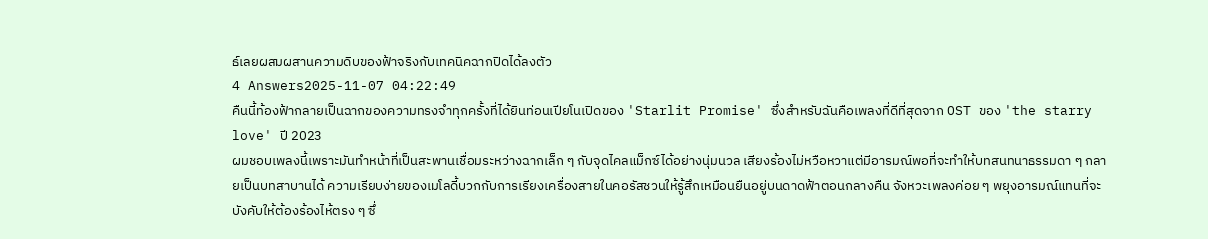ธ์เลยผสมผสานความดิบของฟ้าจริงกับเทคนิคฉากปิดได้ลงตัว
4 Answers2025-11-07 04:22:49
คืนนี้ท้องฟ้ากลายเป็นฉากของความทรงจำทุกครั้งที่ได้ยินท่อนเปียโนเปิดของ 'Starlit Promise' ซึ่งสำหรับฉันคือเพลงที่ดีที่สุดจาก OST ของ 'the starry love' ปี 2023
ผมชอบเพลงนี้เพราะมันทำหน้าที่เป็นสะพานเชื่อมระหว่างฉากเล็ก ๆ กับจุดไคลแม็กซ์ได้อย่างนุ่มนวล เสียงร้องไม่หวือหวาแต่มีอารมณ์พอที่จะทำให้บทสนทนาธรรมดา ๆ กลายเป็นบทสาบานได้ ความเรียบง่ายของเมโลดี้บวกกับการเรียงเครื่องสายในคอรัสชวนให้รู้สึกเหมือนยืนอยู่บนดาดฟ้าตอนกลางคืน จังหวะเพลงค่อย ๆ พยุงอารมณ์แทนที่จะบังคับให้ต้องร้องไห้ตรง ๆ ซึ่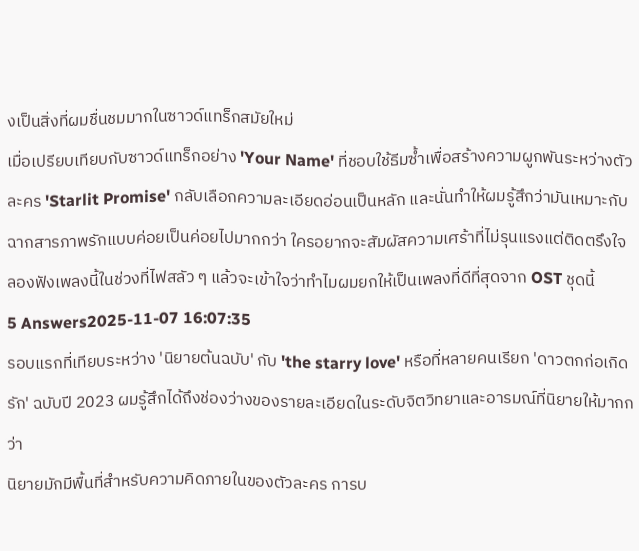งเป็นสิ่งที่ผมชื่นชมมากในซาวด์แทร็กสมัยใหม่
เมื่อเปรียบเทียบกับซาวด์แทร็กอย่าง 'Your Name' ที่ชอบใช้ธีมซ้ำเพื่อสร้างความผูกพันระหว่างตัวละคร 'Starlit Promise' กลับเลือกความละเอียดอ่อนเป็นหลัก และนั่นทำให้ผมรู้สึกว่ามันเหมาะกับฉากสารภาพรักแบบค่อยเป็นค่อยไปมากกว่า ใครอยากจะสัมผัสความเศร้าที่ไม่รุนแรงแต่ติดตรึงใจ ลองฟังเพลงนี้ในช่วงที่ไฟสลัว ๆ แล้วจะเข้าใจว่าทำไมผมยกให้เป็นเพลงที่ดีที่สุดจาก OST ชุดนี้
5 Answers2025-11-07 16:07:35
รอบแรกที่เทียบระหว่าง 'นิยายต้นฉบับ' กับ 'the starry love' หรือที่หลายคนเรียก 'ดาวตกก่อเกิดรัก' ฉบับปี 2023 ผมรู้สึกได้ถึงช่องว่างของรายละเอียดในระดับจิตวิทยาและอารมณ์ที่นิยายให้มากกว่า
นิยายมักมีพื้นที่สำหรับความคิดภายในของตัวละคร การบ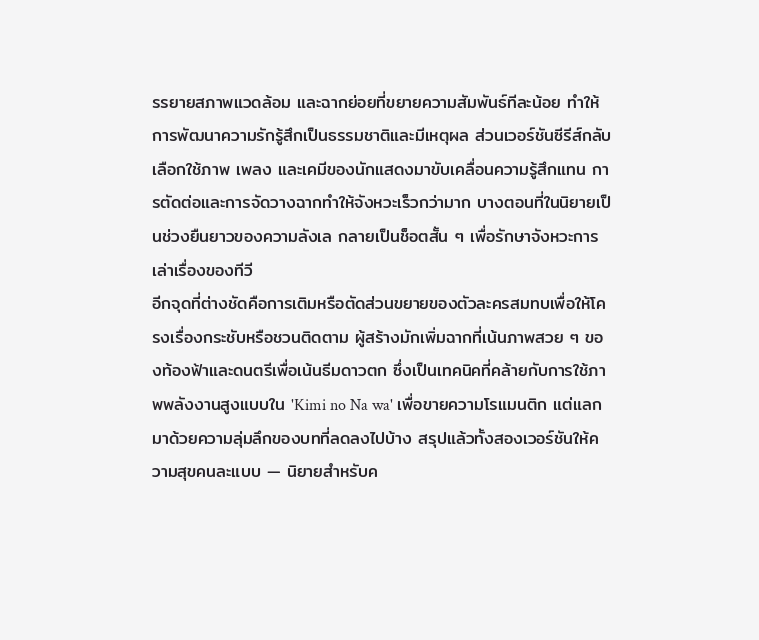รรยายสภาพแวดล้อม และฉากย่อยที่ขยายความสัมพันธ์ทีละน้อย ทำให้การพัฒนาความรักรู้สึกเป็นธรรมชาติและมีเหตุผล ส่วนเวอร์ชันซีรีส์กลับเลือกใช้ภาพ เพลง และเคมีของนักแสดงมาขับเคลื่อนความรู้สึกแทน การตัดต่อและการจัดวางฉากทำให้จังหวะเร็วกว่ามาก บางตอนที่ในนิยายเป็นช่วงยืนยาวของความลังเล กลายเป็นช็อตสั้น ๆ เพื่อรักษาจังหวะการเล่าเรื่องของทีวี
อีกจุดที่ต่างชัดคือการเติมหรือตัดส่วนขยายของตัวละครสมทบเพื่อให้โครงเรื่องกระชับหรือชวนติดตาม ผู้สร้างมักเพิ่มฉากที่เน้นภาพสวย ๆ ของท้องฟ้าและดนตรีเพื่อเน้นธีมดาวตก ซึ่งเป็นเทคนิคที่คล้ายกับการใช้ภาพพลังงานสูงแบบใน 'Kimi no Na wa' เพื่อขายความโรแมนติก แต่แลกมาด้วยความลุ่มลึกของบทที่ลดลงไปบ้าง สรุปแล้วทั้งสองเวอร์ชันให้ความสุขคนละแบบ — นิยายสำหรับค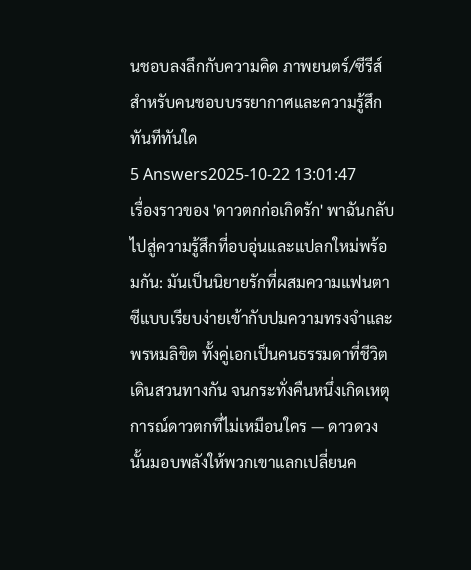นชอบลงลึกกับความคิด ภาพยนตร์/ซีรีส์สำหรับคนชอบบรรยากาศและความรู้สึกทันทีทันใด
5 Answers2025-10-22 13:01:47
เรื่องราวของ 'ดาวตกก่อเกิดรัก' พาฉันกลับไปสู่ความรู้สึกที่อบอุ่นและแปลกใหม่พร้อมกัน: มันเป็นนิยายรักที่ผสมความแฟนตาซีแบบเรียบง่ายเข้ากับปมความทรงจำและพรหมลิขิต ทั้งคู่เอกเป็นคนธรรมดาที่ชีวิตเดินสวนทางกัน จนกระทั่งคืนหนึ่งเกิดเหตุการณ์ดาวตกที่ไม่เหมือนใคร — ดาวดวงนั้นมอบพลังให้พวกเขาแลกเปลี่ยนค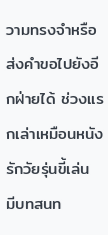วามทรงจำหรือส่งคำขอไปยังอีกฝ่ายได้ ช่วงแรกเล่าเหมือนหนังรักวัยรุ่นขี้เล่น มีบทสนท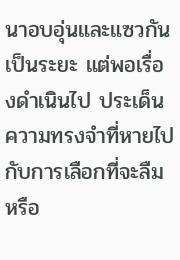นาอบอุ่นและแซวกันเป็นระยะ แต่พอเรื่องดำเนินไป ประเด็นความทรงจำที่หายไปกับการเลือกที่จะลืมหรือ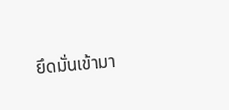ยึดมั่นเข้ามา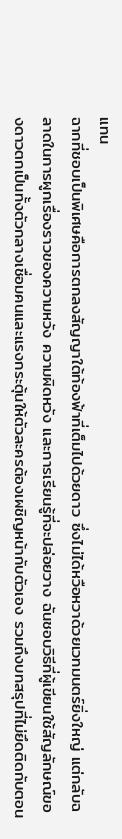แทน
ฉากที่ชอบเป็นพิเศษคือการตกลงสัญญาใต้ท้องฟ้าที่เต็มไปด้วยดาว ซึ่งไม่ได้หวือหวาด้วยเวทมนตร์ยิ่งใหญ่ แต่กลับฉลาดในการผูกเรื่องราวของความหวัง ความผิดหวัง และการเรียนรู้ที่จะปล่อยวาง ฉันชอบวิธีที่ผู้เขียนใช้สัญลักษณ์ของดาวตกเป็นทั้งตัวกลางเชื่อมคนและแรงกระตุ้นให้ตัวละครต้องเผชิญหน้ากับตัวเอง รวมถึงบทสรุปที่ไม่ยึดติดกับตอน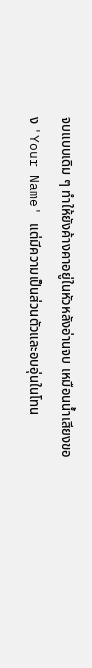จบแบบเดิม ๆ ทำให้ยังค้างคาอยู่ในหัวหลังอ่านจบ เหมือนน้ำเสียงของ 'Your Name' แต่มีความเป็นส่วนตัวและอบอุ่นในโทน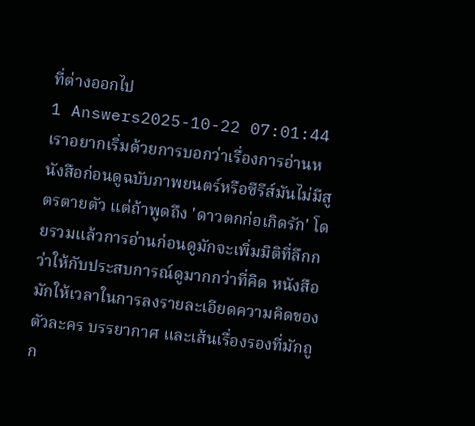ที่ต่างออกไป
1 Answers2025-10-22 07:01:44
เราอยากเริ่มด้วยการบอกว่าเรื่องการอ่านหนังสือก่อนดูฉบับภาพยนตร์หรือซีรีส์มันไม่มีสูตรตายตัว แต่ถ้าพูดถึง 'ดาวตกก่อเกิดรัก' โดยรวมแล้วการอ่านก่อนดูมักจะเพิ่มมิติที่ลึกกว่าให้กับประสบการณ์ดูมากกว่าที่คิด หนังสือมักให้เวลาในการลงรายละเอียดความคิดของตัวละคร บรรยากาศ และเส้นเรื่องรองที่มักถูก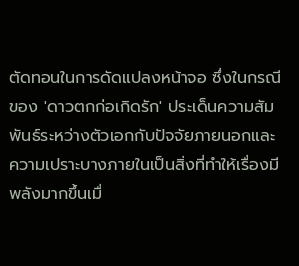ตัดทอนในการดัดแปลงหน้าจอ ซึ่งในกรณีของ 'ดาวตกก่อเกิดรัก' ประเด็นความสัมพันธ์ระหว่างตัวเอกกับปัจจัยภายนอกและความเปราะบางภายในเป็นสิ่งที่ทำให้เรื่องมีพลังมากขึ้นเมื่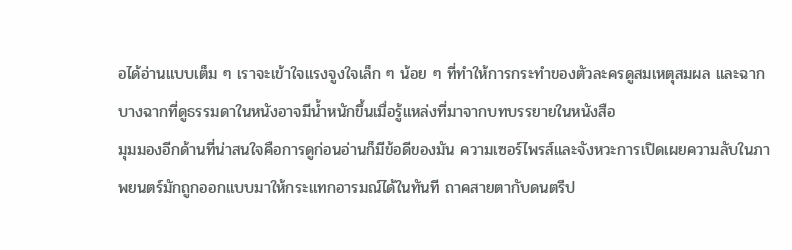อได้อ่านแบบเต็ม ๆ เราจะเข้าใจแรงจูงใจเล็ก ๆ น้อย ๆ ที่ทำให้การกระทำของตัวละครดูสมเหตุสมผล และฉากบางฉากที่ดูธรรมดาในหนังอาจมีน้ำหนักขึ้นเมื่อรู้แหล่งที่มาจากบทบรรยายในหนังสือ
มุมมองอีกด้านที่น่าสนใจคือการดูก่อนอ่านก็มีข้อดีของมัน ความเซอร์ไพรส์และจังหวะการเปิดเผยความลับในภาพยนตร์มักถูกออกแบบมาให้กระแทกอารมณ์ได้ในทันที ถาคสายตากับดนตรีป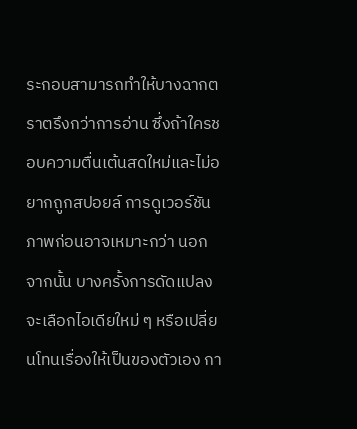ระกอบสามารถทำให้บางฉากตราตรึงกว่าการอ่าน ซึ่งถ้าใครชอบความตื่นเต้นสดใหม่และไม่อยากถูกสปอยล์ การดูเวอร์ชันภาพก่อนอาจเหมาะกว่า นอกจากนั้น บางครั้งการดัดแปลงจะเลือกไอเดียใหม่ ๆ หรือเปลี่ยนโทนเรื่องให้เป็นของตัวเอง กา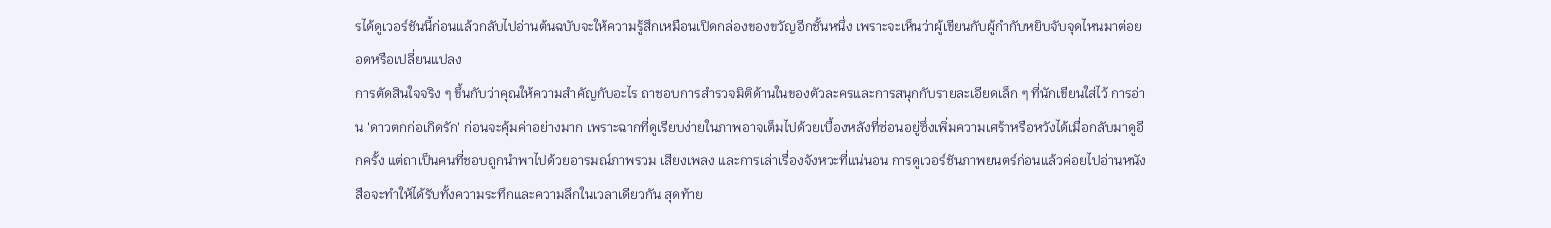รได้ดูเวอร์ชันนี้ก่อนแล้วกลับไปอ่านต้นฉบับจะให้ความรู้สึกเหมือนเปิดกล่องของขวัญอีกชั้นหนึ่ง เพราะจะเห็นว่าผู้เขียนกับผู้กำกับหยิบจับจุดไหนมาต่อยอดหรือเปลี่ยนแปลง
การตัดสินใจจริง ๆ ขึ้นกับว่าคุณให้ความสำคัญกับอะไร ถาชอบการสำรวจมิติด้านในของตัวละครและการสนุกกับรายละเอียดเล็ก ๆ ที่นักเขียนใส่ไว้ การอ่าน 'ดาวตกก่อเกิดรัก' ก่อนจะคุ้มค่าอย่างมาก เพราะฉากที่ดูเรียบง่ายในภาพอาจเต็มไปด้วยเบื้องหลังที่ซ่อนอยู่ซึ่งเพิ่มความเศร้าหรือหวังได้เมื่อกลับมาดูอีกครั้ง แต่ถาเป็นคนที่ชอบถูกนำพาไปด้วยอารมณ์ภาพรวม เสียงเพลง และการเล่าเรื่องจังหวะที่แน่นอน การดูเวอร์ชันภาพยนตร์ก่อนแล้วค่อยไปอ่านหนังสือจะทำให้ได้รับทั้งความระทึกและความลึกในเวลาเดียวกัน สุดท้าย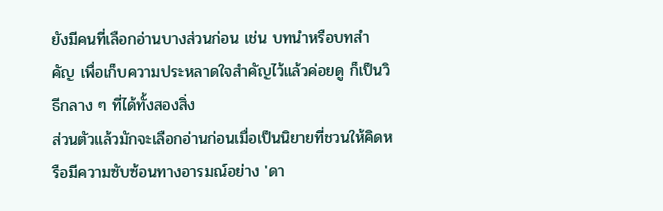ยังมีคนที่เลือกอ่านบางส่วนก่อน เช่น บทนำหรือบทสำคัญ เพื่อเก็บความประหลาดใจสำคัญไว้แล้วค่อยดู ก็เป็นวิธีกลาง ๆ ที่ได้ทั้งสองสิ่ง
ส่วนตัวแล้วมักจะเลือกอ่านก่อนเมื่อเป็นนิยายที่ชวนให้คิดหรือมีความซับซ้อนทางอารมณ์อย่าง 'ดา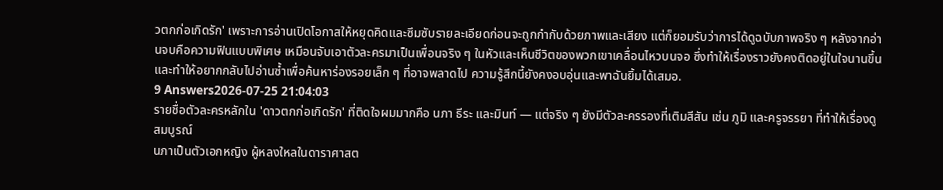วตกก่อเกิดรัก' เพราะการอ่านเปิดโอกาสให้หยุดคิดและซึมซับรายละเอียดก่อนจะถูกกำกับด้วยภาพและเสียง แต่ก็ยอมรับว่าการได้ดูฉบับภาพจริง ๆ หลังจากอ่านจบคือความฟินแบบพิเศษ เหมือนจับเอาตัวละครมาเป็นเพื่อนจริง ๆ ในหัวและเห็นชีวิตของพวกเขาเคลื่อนไหวบนจอ ซึ่งทำให้เรื่องราวยังคงติดอยู่ในใจนานขึ้นและทำให้อยากกลับไปอ่านซ้ำเพื่อค้นหาร่องรอยเล็ก ๆ ที่อาจพลาดไป ความรู้สึกนี้ยังคงอบอุ่นและพาฉันยิ้มได้เสมอ.
9 Answers2026-07-25 21:04:03
รายชื่อตัวละครหลักใน 'ดาวตกก่อเกิดรัก' ที่ติดใจผมมากคือ นภา ธีระ และมินท์ — แต่จริง ๆ ยังมีตัวละครรองที่เติมสีสัน เช่น ภูมิ และครูจรรยา ที่ทำให้เรื่องดูสมบูรณ์
นภาเป็นตัวเอกหญิง ผู้หลงใหลในดาราศาสต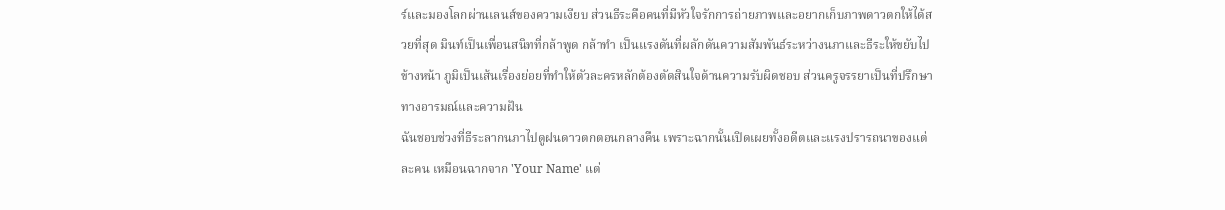ร์และมองโลกผ่านเลนส์ของความเงียบ ส่วนธีระคือคนที่มีหัวใจรักการถ่ายภาพและอยากเก็บภาพดาวตกให้ได้สวยที่สุด มินท์เป็นเพื่อนสนิทที่กล้าพูด กล้าทำ เป็นแรงดันที่ผลักดันความสัมพันธ์ระหว่างนภาและธีระให้ขยับไปข้างหน้า ภูมิเป็นเส้นเรื่องย่อยที่ทำให้ตัวละครหลักต้องตัดสินใจด้านความรับผิดชอบ ส่วนครูจรรยาเป็นที่ปรึกษาทางอารมณ์และความฝัน
ฉันชอบช่วงที่ธีระลากนภาไปดูฝนดาวตกตอนกลางคืน เพราะฉากนั้นเปิดเผยทั้งอดีตและแรงปรารถนาของแต่ละคน เหมือนฉากจาก 'Your Name' แต่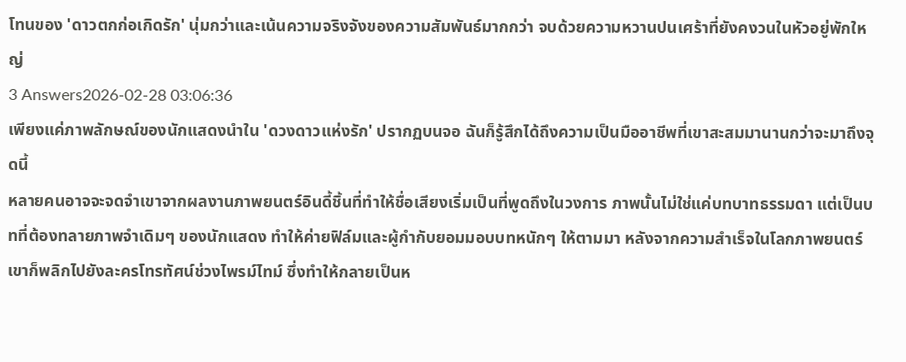โทนของ 'ดาวตกก่อเกิดรัก' นุ่มกว่าและเน้นความจริงจังของความสัมพันธ์มากกว่า จบด้วยความหวานปนเศร้าที่ยังคงวนในหัวอยู่พักใหญ่
3 Answers2026-02-28 03:06:36
เพียงแค่ภาพลักษณ์ของนักแสดงนำใน 'ดวงดาวแห่งรัก' ปรากฏบนจอ ฉันก็รู้สึกได้ถึงความเป็นมืออาชีพที่เขาสะสมมานานกว่าจะมาถึงจุดนี้
หลายคนอาจจะจดจำเขาจากผลงานภาพยนตร์อินดี้ชิ้นที่ทำให้ชื่อเสียงเริ่มเป็นที่พูดถึงในวงการ ภาพนั้นไม่ใช่แค่บทบาทธรรมดา แต่เป็นบทที่ต้องทลายภาพจำเดิมๆ ของนักแสดง ทำให้ค่ายฟิล์มและผู้กำกับยอมมอบบทหนักๆ ให้ตามมา หลังจากความสำเร็จในโลกภาพยนตร์ เขาก็พลิกไปยังละครโทรทัศน์ช่วงไพรม์ไทม์ ซึ่งทำให้กลายเป็นห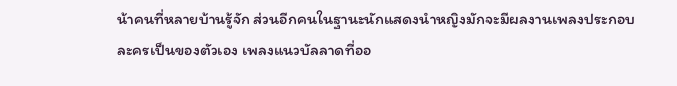น้าคนที่หลายบ้านรู้จัก ส่วนอีกคนในฐานะนักแสดงนำหญิงมักจะมีผลงานเพลงประกอบละครเป็นของตัวเอง เพลงแนวบัลลาดที่ออ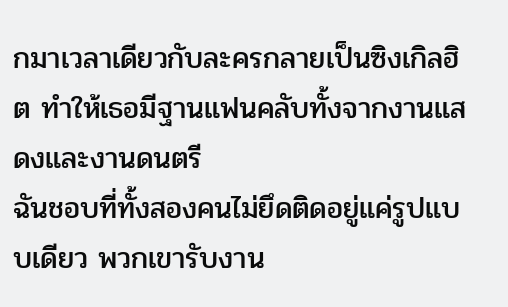กมาเวลาเดียวกับละครกลายเป็นซิงเกิลฮิต ทำให้เธอมีฐานแฟนคลับทั้งจากงานแสดงและงานดนตรี
ฉันชอบที่ทั้งสองคนไม่ยึดติดอยู่แค่รูปแบบเดียว พวกเขารับงาน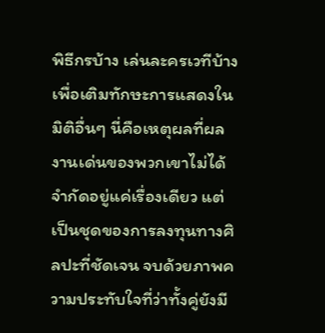พิธีกรบ้าง เล่นละครเวทีบ้าง เพื่อเติมทักษะการแสดงในมิติอื่นๆ นี่คือเหตุผลที่ผลงานเด่นของพวกเขาไม่ได้จำกัดอยู่แค่เรื่องเดียว แต่เป็นชุดของการลงทุนทางศิลปะที่ชัดเจน จบด้วยภาพความประทับใจที่ว่าทั้งคู่ยังมี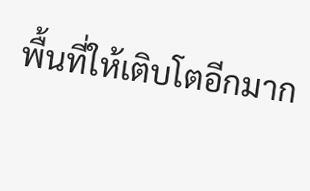พื้นที่ให้เติบโตอีกมาก